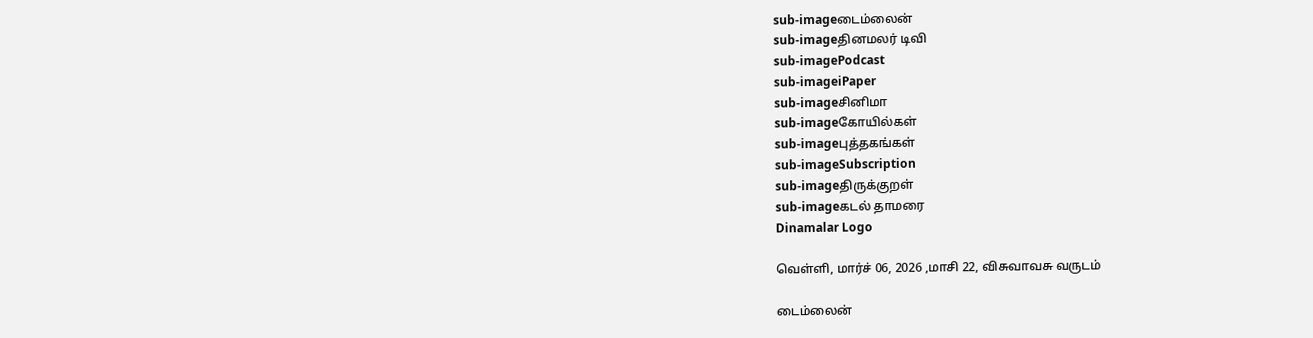sub-imageடைம்லைன்
sub-imageதினமலர் டிவி
sub-imagePodcast
sub-imageiPaper
sub-imageசினிமா
sub-imageகோயில்கள்
sub-imageபுத்தகங்கள்
sub-imageSubscription
sub-imageதிருக்குறள்
sub-imageகடல் தாமரை
Dinamalar Logo

வெள்ளி, மார்ச் 06, 2026 ,மாசி 22, விசுவாவசு வருடம்

டைம்லைன்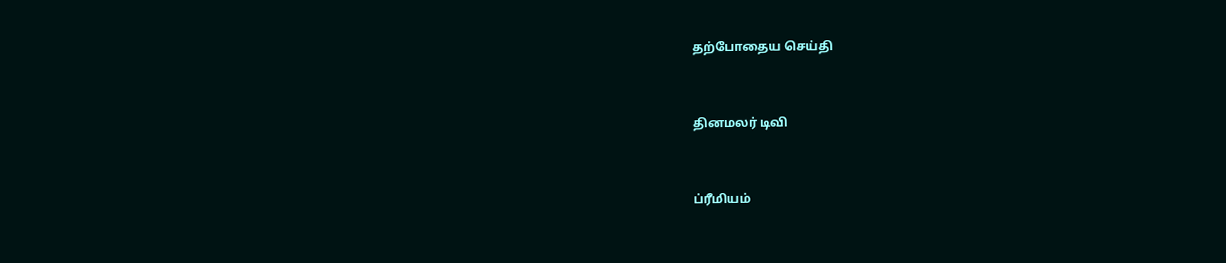தற்போதைய செய்தி


தினமலர் டிவி


ப்ரீமியம்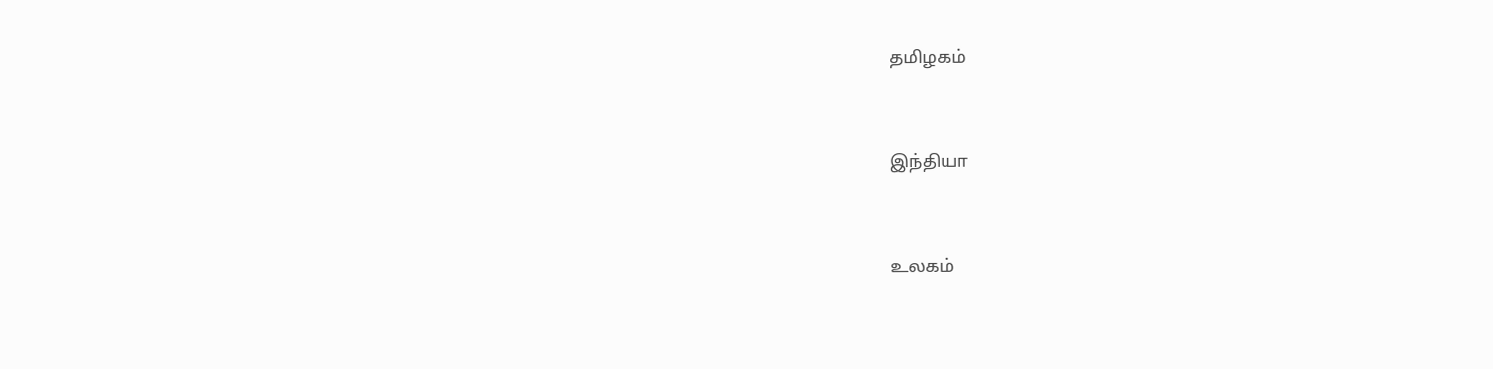தமிழகம்


இந்தியா


உலகம்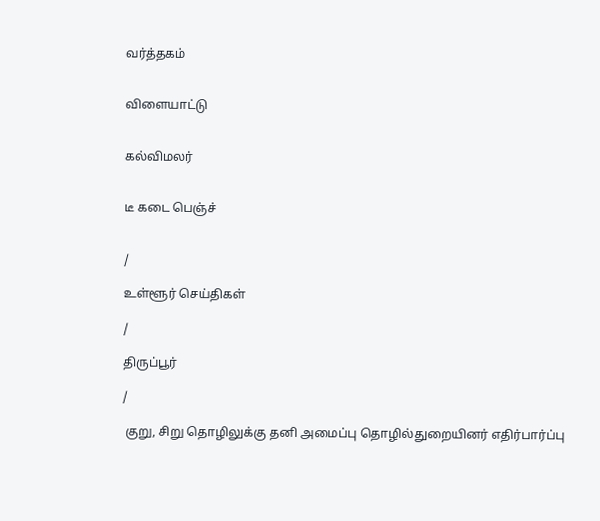வர்த்தகம்


விளையாட்டு


கல்விமலர்


டீ கடை பெஞ்ச்


/

உள்ளூர் செய்திகள்

/

திருப்பூர்

/

 குறு, சிறு தொழிலுக்கு தனி அமைப்பு தொழில்துறையினர் எதிர்பார்ப்பு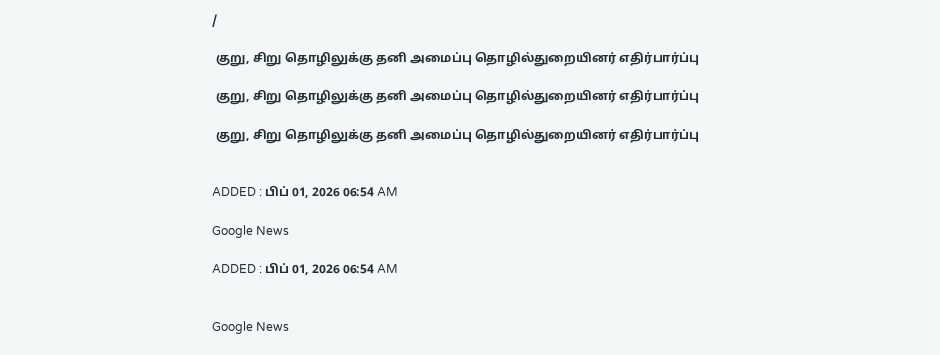/

 குறு, சிறு தொழிலுக்கு தனி அமைப்பு தொழில்துறையினர் எதிர்பார்ப்பு

 குறு, சிறு தொழிலுக்கு தனி அமைப்பு தொழில்துறையினர் எதிர்பார்ப்பு

 குறு, சிறு தொழிலுக்கு தனி அமைப்பு தொழில்துறையினர் எதிர்பார்ப்பு


ADDED : பிப் 01, 2026 06:54 AM

Google News

ADDED : பிப் 01, 2026 06:54 AM


Google News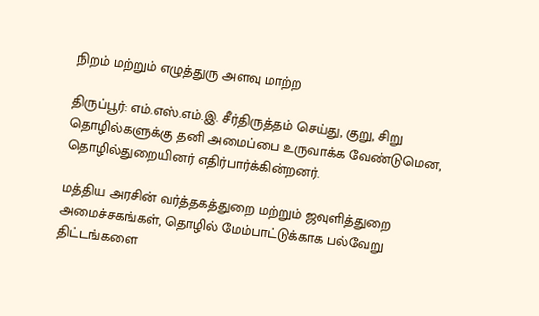நிறம் மற்றும் எழுத்துரு அளவு மாற்ற

திருப்பூர்: எம்.எஸ்.எம்.இ. சீர்திருத்தம் செய்து, குறு, சிறு தொழில்களுக்கு தனி அமைப்பை உருவாக்க வேண்டுமென, தொழில்துறையினர் எதிர்பார்க்கின்றனர்.

மத்திய அரசின் வர்த்தகத்துறை மற்றும் ஜவுளித்துறை அமைச்சகங்கள், தொழில் மேம்பாட்டுக்காக பல்வேறு திட்டங்களை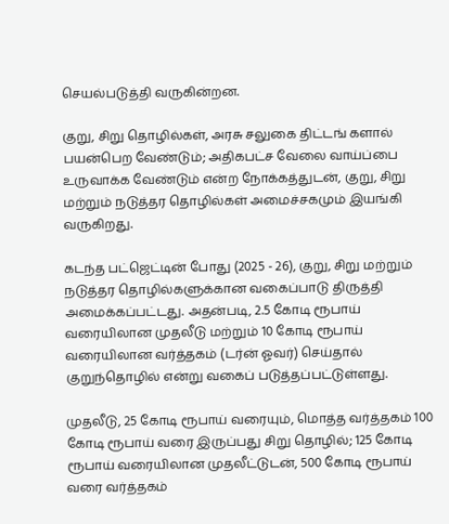செயல்படுத்தி வருகின்றன.

குறு, சிறு தொழில்கள், அரசு சலுகை திட்டங் களால் பயன்பெற வேண்டும்; அதிகபட்ச வேலை வாய்ப்பை உருவாக்க வேண்டும் என்ற நோக்கத்துடன், குறு, சிறு மற்றும் நடுத்தர தொழில்கள் அமைச்சகமும் இயங்கி வருகிறது.

கடந்த பட்ஜெட்டின் போது (2025 - 26), குறு, சிறு மற்றும் நடுத்தர தொழில்களுக்கான வகைப்பாடு திருத்தி அமைக்கப்பட்டது. அதன்படி, 2.5 கோடி ரூபாய் வரையிலான முதலீடு மற்றும் 10 கோடி ரூபாய் வரையிலான வர்த்தகம் (டர்ன் ஓவர்) செய்தால் குறுந்தொழில் என்று வகைப் படுத்தப்பட்டுள்ளது.

முதலீடு, 25 கோடி ரூபாய் வரையும், மொத்த வர்த்தகம் 100 கோடி ரூபாய் வரை இருப்பது சிறு தொழில்; 125 கோடி ரூபாய் வரையிலான முதலீட்டுடன், 500 கோடி ரூபாய் வரை வர்த்தகம்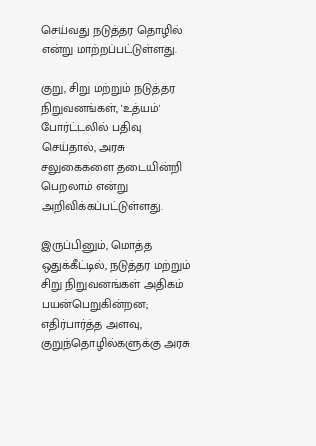செய்வது நடுத்தர தொழில் என்று மாற்றப்பட்டுள்ளது.

குறு, சிறு மற்றும் நடுத்தர நிறுவனங்கள், 'உத்யம்' போர்ட்டலில் பதிவு செய்தால், அரசு சலுகைகளை தடையின்றி பெறலாம் என்று அறிவிக்கப்பட்டுள்ளது.

இருப்பினும், மொத்த ஒதுக்கீட்டில், நடுத்தர மற்றும் சிறு நிறுவனங்கள் அதிகம் பயன்பெறுகின்றன; எதிர்பார்த்த அளவு, குறுந்தொழில்களுக்கு அரசு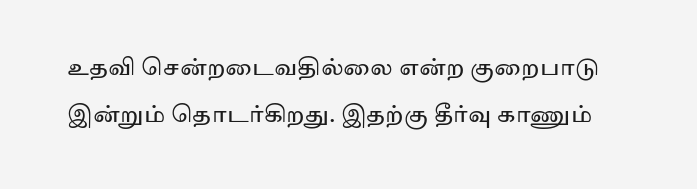உதவி சென்றடைவதில்லை என்ற குறைபாடு இன்றும் தொடர்கிறது. இதற்கு தீர்வு காணும்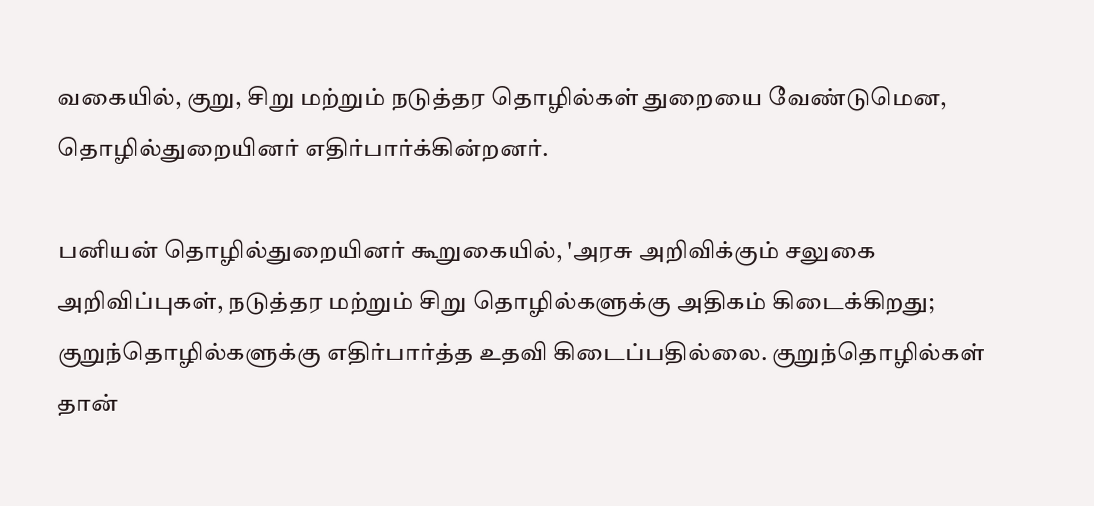வகையில், குறு, சிறு மற்றும் நடுத்தர தொழில்கள் துறையை வேண்டுமென, தொழில்துறையினர் எதிர்பார்க்கின்றனர்.

பனியன் தொழில்துறையினர் கூறுகையில், 'அரசு அறிவிக்கும் சலுகை அறிவிப்புகள், நடுத்தர மற்றும் சிறு தொழில்களுக்கு அதிகம் கிடைக்கிறது; குறுந்தொழில்களுக்கு எதிர்பார்த்த உதவி கிடைப்பதில்லை. குறுந்தொழில்கள் தான்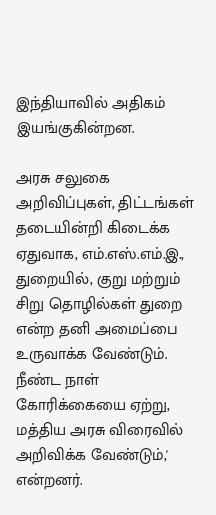இந்தியாவில் அதிகம் இயங்குகின்றன.

அரசு சலுகை அறிவிப்புகள், திட்டங்கள் தடையின்றி கிடைக்க ஏதுவாக, எம்.எஸ்.எம்.இ., துறையில், குறு மற்றும் சிறு தொழில்கள் துறை என்ற தனி அமைப்பை உருவாக்க வேண்டும். நீண்ட நாள் கோரிக்கையை ஏற்று, மத்திய அரசு விரைவில் அறிவிக்க வேண்டும்,' என்றனர்.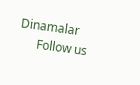Dinamalar
      Follow us